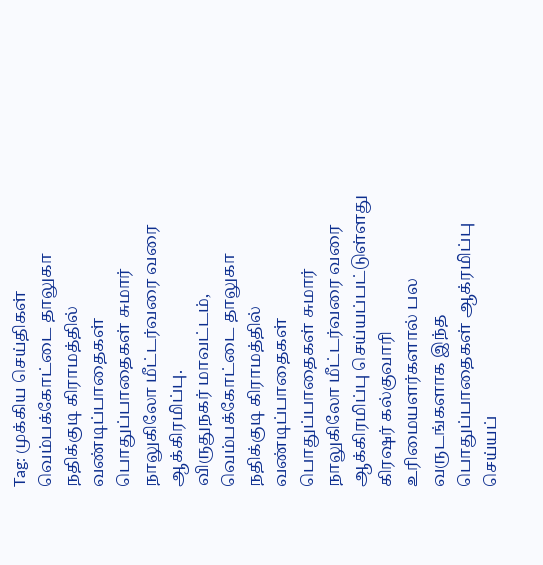Tag: முக்கிய செய்திகள்
வெம்பக்கோட்டை தாலுகா நதிக்குடி கிராமத்தில் வண்டிப்பாதைகள் பொதுப்பாதைகள் சுமார் நாலுகிலோ மீட்டர்வரை வரை ஆக்கிரமிப்பு.
விருதுநகர் மாவட்டம், வெம்பக்கோட்டை தாலுகா நதிக்குடி கிராமத்தில் வண்டிப்பாதைகள் பொதுப்பாதைகள் சுமார் நாலுகிலோ மீட்டர்வரை வரை ஆக்கிரமிப்பு செய்யப்பட்டுள்ளது கிரஷர் கல்குவாரி உரிமையளர்களால் பல வருடங்களாக இந்த பொதுப்பாதைகள் ஆக்ரமிப்பு செய்யப்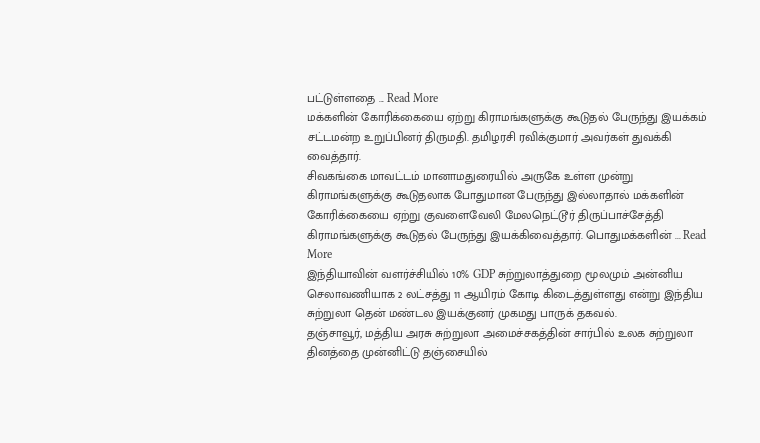பட்டுள்ளதை ... Read More
மக்களின் கோரிக்கையை ஏற்று கிராமங்களுக்கு கூடுதல் பேருந்து இயக்கம் சட்டமன்ற உறுப்பினர் திருமதி. தமிழரசி ரவிக்குமார் அவர்கள் துவக்கி வைத்தார்.
சிவகங்கை மாவட்டம் மானாமதுரையில் அருகே உள்ள முன்று கிராமங்களுக்கு கூடுதலாக போதுமான பேருந்து இல்லாதால் மக்களின் கோரிக்கையை ஏற்று குவளைவேலி மேலநெட்டூர் திருப்பாச்சேத்தி கிராமங்களுக்கு கூடுதல் பேருந்து இயக்கிவைத்தார். பொதுமக்களின் ... Read More
இந்தியாவின் வளர்ச்சியில் 10% GDP சுற்றுலாத்துறை மூலமும் அன்னிய செலாவணியாக 2 லட்சத்து 11 ஆயிரம் கோடி கிடைத்துள்ளது என்று இந்திய சுற்றுலா தென் மண்டல இயக்குனர் முகமது பாருக் தகவல்.
தஞ்சாவூர், மத்திய அரசு சுற்றுலா அமைச்சகத்தின் சார்பில் உலக சுற்றுலா தினத்தை முன்னிட்டு தஞ்சையில்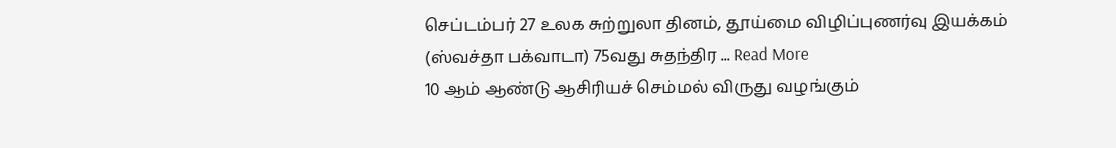செப்டம்பர் 27 உலக சுற்றுலா தினம், தூய்மை விழிப்புணர்வு இயக்கம் (ஸ்வச்தா பக்வாடா) 75வது சுதந்திர ... Read More
10 ஆம் ஆண்டு ஆசிரியச் செம்மல் விருது வழங்கும்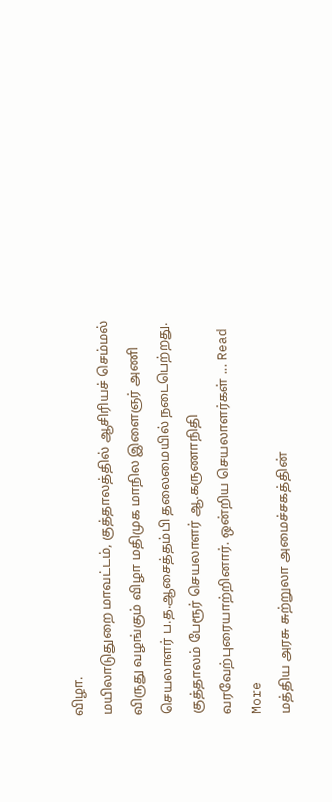விழா.
மயிலாடுதுறை மாவட்டம், குத்தாலத்தில் ஆசிரியச் செம்மல் விருது வழங்கும் விழா மதிமுக மாநில இளைஞர் அணி செயலாளர் ப.த.ஆசைத்தம்பி தலைமையில் நடைபெற்றது. குத்தாலம் பேரூர் செயலாளர் ஆ.கருணாநிதி வரவேற்புரையாற்றினார். ஒன்றிய செயலாளர்கள் ... Read More
மத்திய அரசு சுற்றுலா அமைச்சகத்தின்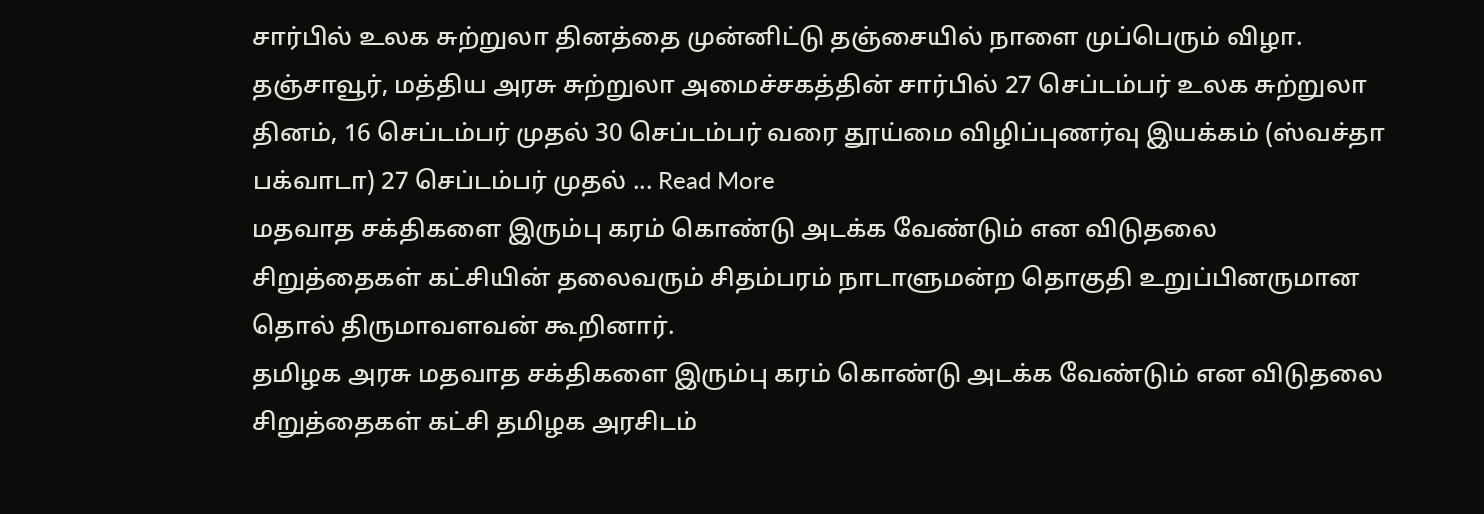சார்பில் உலக சுற்றுலா தினத்தை முன்னிட்டு தஞ்சையில் நாளை முப்பெரும் விழா.
தஞ்சாவூர், மத்திய அரசு சுற்றுலா அமைச்சகத்தின் சார்பில் 27 செப்டம்பர் உலக சுற்றுலா தினம், 16 செப்டம்பர் முதல் 30 செப்டம்பர் வரை தூய்மை விழிப்புணர்வு இயக்கம் (ஸ்வச்தா பக்வாடா) 27 செப்டம்பர் முதல் ... Read More
மதவாத சக்திகளை இரும்பு கரம் கொண்டு அடக்க வேண்டும் என விடுதலை சிறுத்தைகள் கட்சியின் தலைவரும் சிதம்பரம் நாடாளுமன்ற தொகுதி உறுப்பினருமான தொல் திருமாவளவன் கூறினார்.
தமிழக அரசு மதவாத சக்திகளை இரும்பு கரம் கொண்டு அடக்க வேண்டும் என விடுதலை சிறுத்தைகள் கட்சி தமிழக அரசிடம்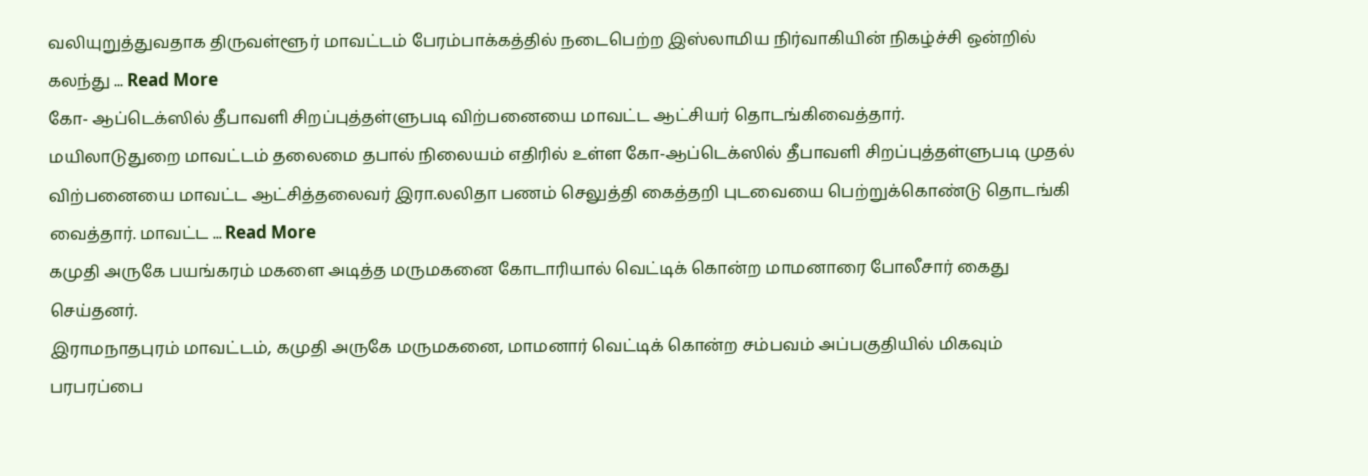வலியுறுத்துவதாக திருவள்ளூர் மாவட்டம் பேரம்பாக்கத்தில் நடைபெற்ற இஸ்லாமிய நிர்வாகியின் நிகழ்ச்சி ஒன்றில் கலந்து ... Read More
கோ- ஆப்டெக்ஸில் தீபாவளி சிறப்புத்தள்ளுபடி விற்பனையை மாவட்ட ஆட்சியர் தொடங்கிவைத்தார்.
மயிலாடுதுறை மாவட்டம் தலைமை தபால் நிலையம் எதிரில் உள்ள கோ-ஆப்டெக்ஸில் தீபாவளி சிறப்புத்தள்ளுபடி முதல் விற்பனையை மாவட்ட ஆட்சித்தலைவர் இரா.லலிதா பணம் செலுத்தி கைத்தறி புடவையை பெற்றுக்கொண்டு தொடங்கி வைத்தார். மாவட்ட ... Read More
கமுதி அருகே பயங்கரம் மகளை அடித்த மருமகனை கோடாரியால் வெட்டிக் கொன்ற மாமனாரை போலீசார் கைது செய்தனர்.
இராமநாதபுரம் மாவட்டம், கமுதி அருகே மருமகனை, மாமனார் வெட்டிக் கொன்ற சம்பவம் அப்பகுதியில் மிகவும் பரபரப்பை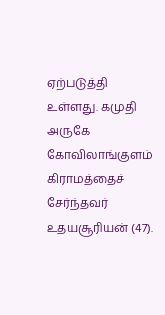ஏற்படுத்தி உள்ளது. கமுதி அருகே கோவிலாங்குளம் கிராமத்தைச் சேர்ந்தவர் உதயசூரியன் (47).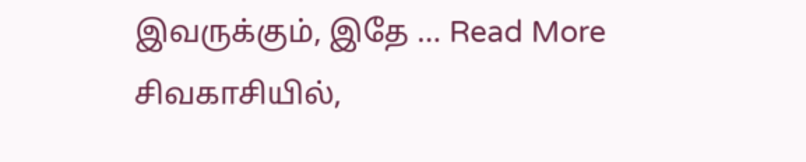இவருக்கும், இதே ... Read More
சிவகாசியில்,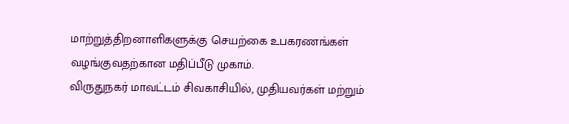மாற்றுத்திறனாளிகளுக்கு செயற்கை உபகரணங்கள் வழங்குவதற்கான மதிப்பீடு முகாம்.
விருதுநகர் மாவட்டம் சிவகாசியில், முதியவர்கள் மற்றும்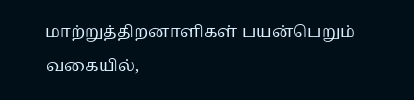மாற்றுத்திறனாளிகள் பயன்பெறும் வகையில்,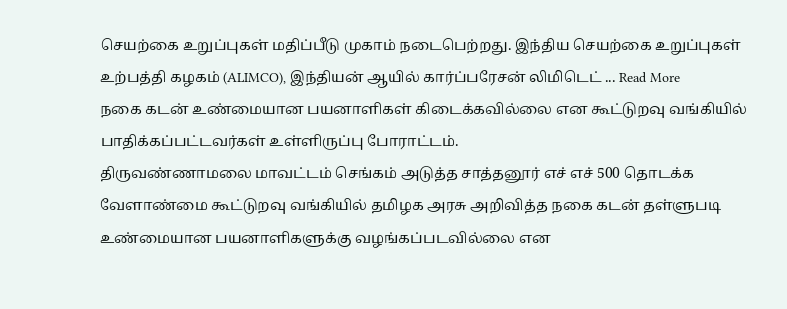செயற்கை உறுப்புகள் மதிப்பீடு முகாம் நடைபெற்றது. இந்திய செயற்கை உறுப்புகள் உற்பத்தி கழகம் (ALIMCO), இந்தியன் ஆயில் கார்ப்பரேசன் லிமிடெட் ... Read More
நகை கடன் உண்மையான பயனாளிகள் கிடைக்கவில்லை என கூட்டுறவு வங்கியில் பாதிக்கப்பட்டவர்கள் உள்ளிருப்பு போராட்டம்.
திருவண்ணாமலை மாவட்டம் செங்கம் அடுத்த சாத்தனூர் எச் எச் 500 தொடக்க வேளாண்மை கூட்டுறவு வங்கியில் தமிழக அரசு அறிவித்த நகை கடன் தள்ளுபடி உண்மையான பயனாளிகளுக்கு வழங்கப்படவில்லை என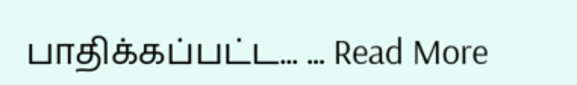பாதிக்கப்பட்ட... ... Read More